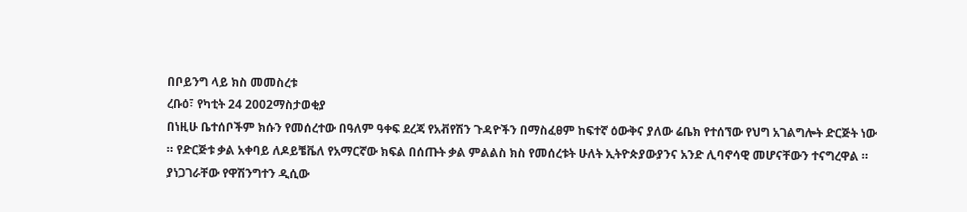በቦይንግ ላይ ክስ መመስረቱ
ረቡዕ፣ የካቲት 24 2002ማስታወቂያ
በነዚሁ ቤተሰቦችም ክሱን የመሰረተው በዓለም ዓቀፍ ደረጃ የአቭየሽን ጉዳዮችን በማስፈፀም ከፍተኛ ዕውቅና ያለው ሬቤክ የተሰኘው የህግ አገልግሎት ድርጅት ነው ። የድርጅቱ ቃል አቀባይ ለዶይቼቬለ የአማርኛው ክፍል በሰጡት ቃል ምልልስ ክስ የመሰረቱት ሁለት ኢትዮጵያውያንና አንድ ሊባኖሳዊ መሆናቸውን ተናግረዋል ። ያነጋገራቸው የዋሽንግተን ዲሲው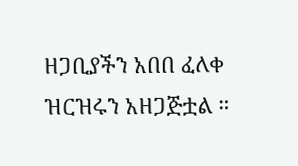ዘጋቢያችን አበበ ፈለቀ ዝርዝሩን አዘጋጅቷል ።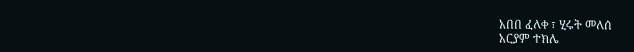አበበ ፈለቀ ፣ ሂሩት መለሰ
አርያም ተክሌ